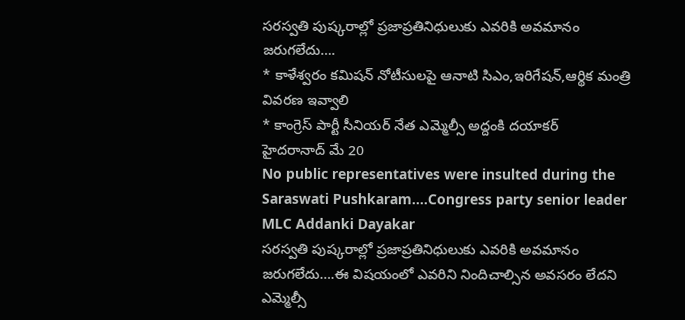సరస్వతి పుష్కరాల్లో ప్రజాప్రతినిధులుకు ఎవరికి అవమానం జరుగలేదు….
* కాళేశ్వరం కమిషన్ నోటీసులపై ఆనాటి సిఎం,ఇరిగేషన్,ఆర్థిక మంత్రి వివరణ ఇవ్వాలి
* కాంగ్రెస్ పార్టీ సీనియర్ నేత ఎమ్మెల్సీ అద్దంకి దయాకర్
హైదరానాద్ మే 20
No public representatives were insulted during the Saraswati Pushkaram....Congress party senior leader MLC Addanki Dayakar
సరస్వతి పుష్కరాల్లో ప్రజాప్రతినిధులుకు ఎవరికి అవమానం జరుగలేదు….ఈ విషయంలో ఎవరిని నిందిచాల్సిన అవసరం లేదని ఎమ్మెల్సీ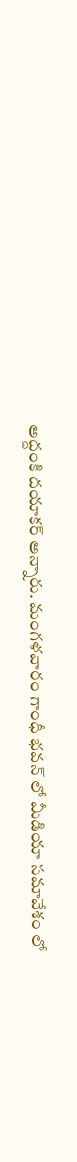అద్దంకి దయాకర్ అన్నారు. మంగళవారం గాంధీ భవన్ లో మీడియా సమావేశం లో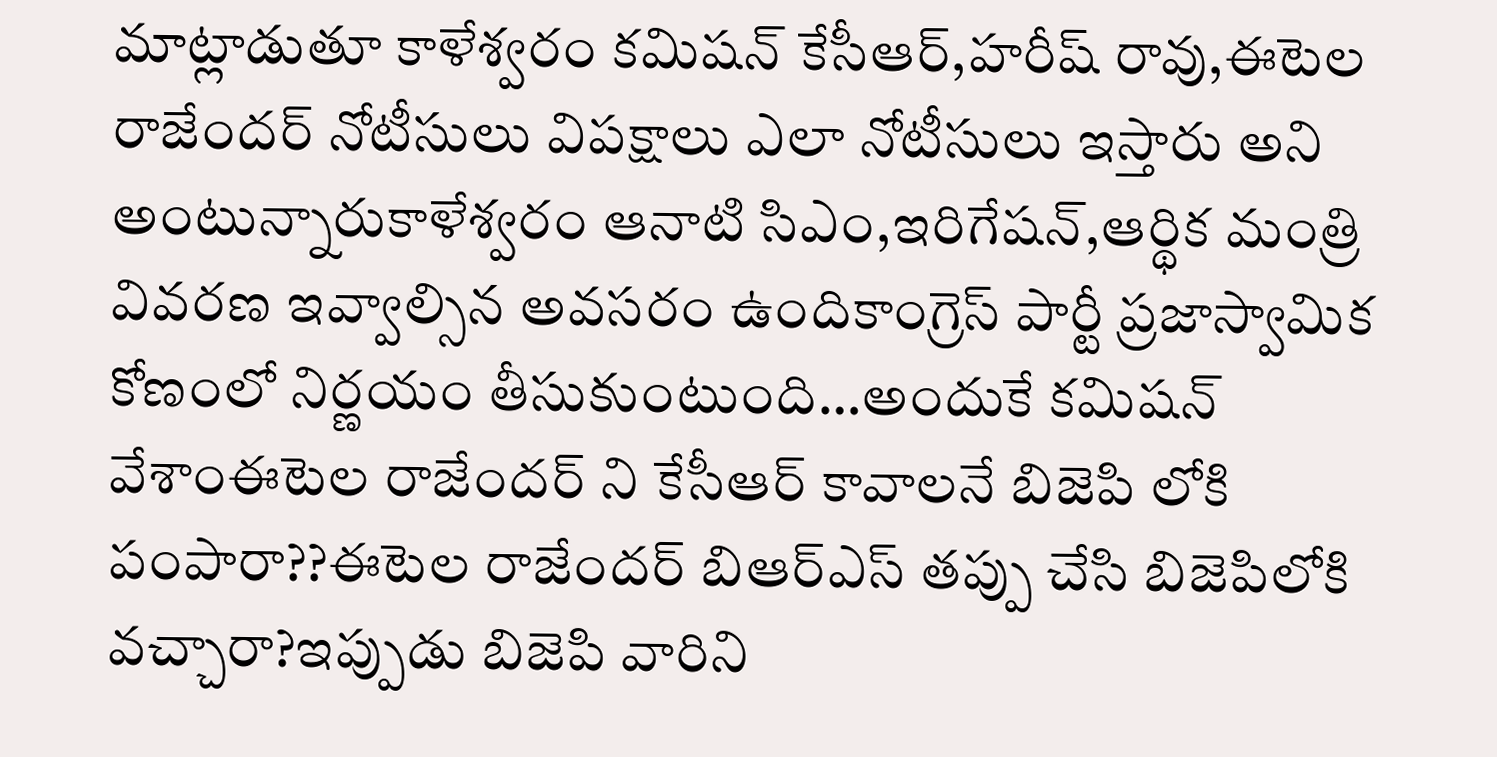మాట్లాడుతూ కాళేశ్వరం కమిషన్ కేసీఆర్,హరీష్ రావు,ఈటెల రాజేందర్ నోటీసులు విపక్షాలు ఎలా నోటీసులు ఇస్తారు అని అంటున్నారుకాళేశ్వరం ఆనాటి సిఎం,ఇరిగేషన్,ఆర్థిక మంత్రి వివరణ ఇవ్వాల్సిన అవసరం ఉందికాంగ్రెస్ పార్టీ ప్రజాస్వామిక కోణంలో నిర్ణయం తీసుకుంటుంది…అందుకే కమిషన్ వేశాంఈటెల రాజేందర్ ని కేసీఆర్ కావాలనే బిజెపి లోకి పంపారా??ఈటెల రాజేందర్ బిఆర్ఎస్ తప్పు చేసి బిజెపిలోకి వచ్చారా?ఇప్పుడు బిజెపి వారిని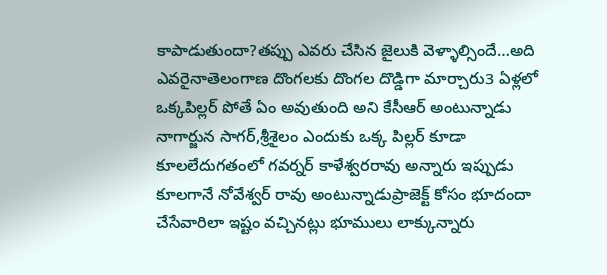కాపాడుతుందా?తప్పు ఎవరు చేసిన జైలుకి వెళ్ళాల్సిందే…అది ఎవరైనాతెలంగాణ దొంగలకు దొంగల దొడ్డిగా మార్చారు3 ఏళ్లలో ఒక్కపిల్లర్ పోతే ఏం అవుతుంది అని కేసీఆర్ అంటున్నాడు నాగార్జున సాగర్,శ్రీశైలం ఎందుకు ఒక్క పిల్లర్ కూడా కూలలేదుగతంలో గవర్నర్ కాళేశ్వరరావు అన్నారు ఇప్పుడు కూలగానే నోవేశ్వర్ రావు అంటున్నాడుప్రాజెక్ట్ కోసం భూదందా చేసేవారిలా ఇష్టం వచ్చినట్లు భూములు లాక్కున్నారు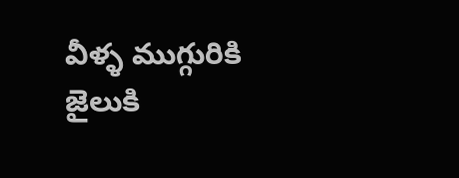వీళ్ళ ముగ్గురికి జైలుకి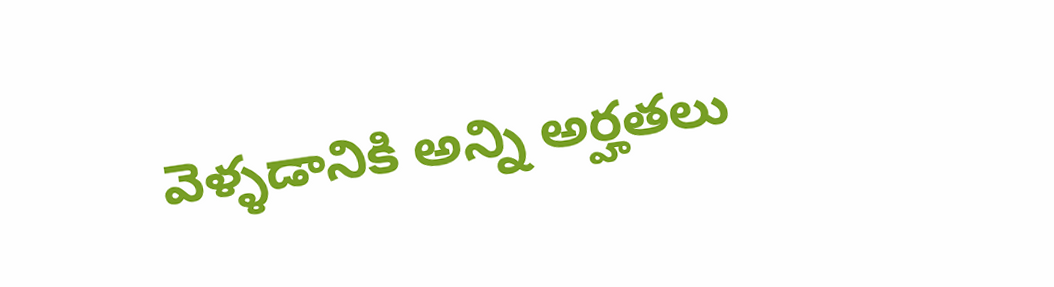వెళ్ళడానికి అన్ని అర్హతలు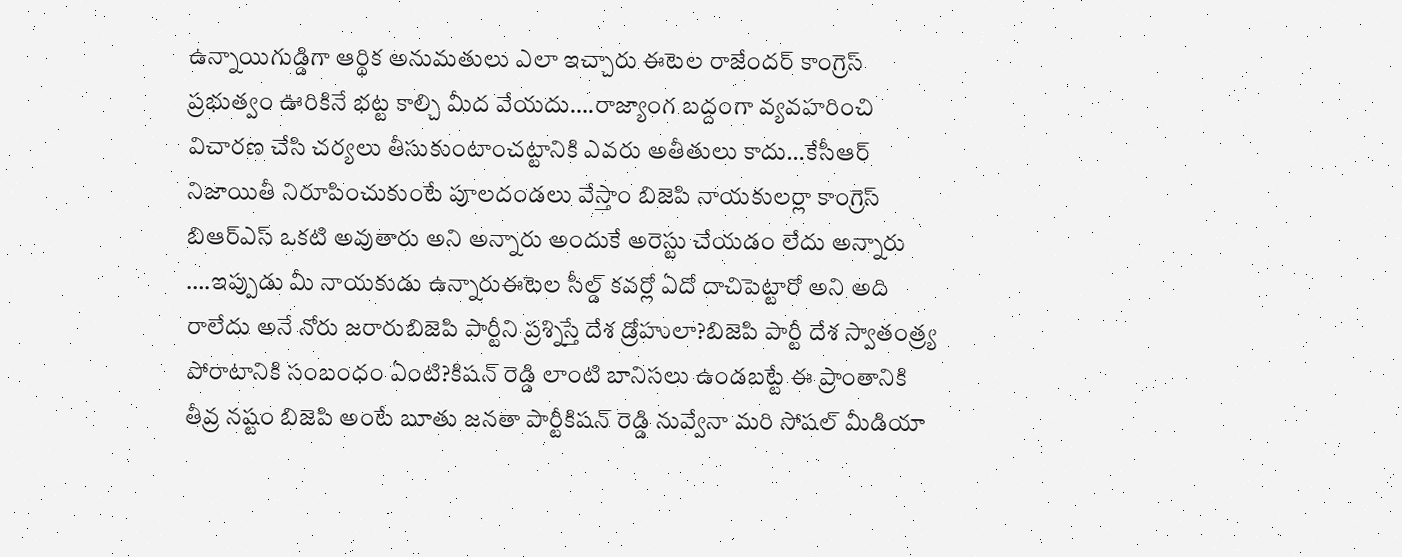ఉన్నాయిగుడ్డిగా ఆర్థిక అనుమతులు ఎలా ఇచ్చారు ఈటెల రాజేందర్ కాంగ్రెస్ ప్రభుత్వం ఊరికినే భట్ట కాల్చి మీద వేయదు….రాజ్యాంగ బద్దంగా వ్యవహరించి విచారణ చేసి చర్యలు తీసుకుంటాంచట్టానికి ఎవరు అతీతులు కాదు…కేసీఆర్ నిజాయితీ నిరూపించుకుంటే పూలదండలు వేస్తాం బిజెపి నాయకులర్లా కాంగ్రెస్ బిఆర్ఎస్ ఒకటి అవుతారు అని అన్నారు అందుకే అరెస్టు చేయడం లేదు అన్నారు ….ఇప్పుడు మీ నాయకుడు ఉన్నారుఈటెల సీల్డ్ కవర్లో ఏదో దాచిపెట్టారో అని అది రాలేదు అనే నోరు జరారుబిజెపి పార్టీని ప్రశ్నిస్తే దేశ డ్రోహులా?బిజెపి పార్టీ దేశ స్వాతంత్ర్య పోరాటానికి సంబంధం ఏంటి?కిషన్ రెడ్డి లాంటి బానిసలు ఉండబట్టే ఈ ప్రాంతానికి తీవ్ర నష్టం బిజెపి అంటే బూతు జనతా పార్టీకిషన్ రెడ్డి నువ్వేనా మరి సోషల్ మీడియా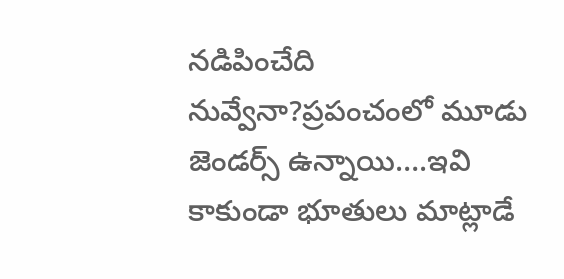నడిపించేది నువ్వేనా?ప్రపంచంలో మూడు జెండర్స్ ఉన్నాయి….ఇవి కాకుండా భూతులు మాట్లాడే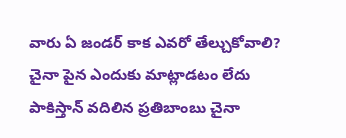వారు ఏ జండర్ కాక ఎవరో తేల్చుకోవాలి? చైనా పైన ఎందుకు మాట్లాడటం లేదు పాకిస్తాన్ వదిలిన ప్రతిబాంబు చైనా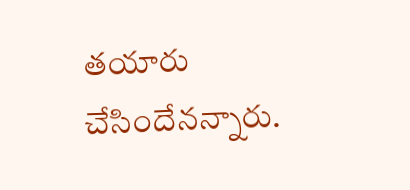తయారు చేసిందేనన్నారు.